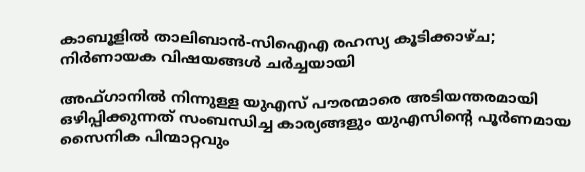കാബൂളില്‍ താലിബാന്‍-സിഐഎ രഹസ്യ കൂടിക്കാഴ്ച; നിര്‍ണായക വിഷയങ്ങള്‍ ചര്‍ച്ചയായി

അഫ്ഗാനില്‍ നിന്നുള്ള യുഎസ് പൗരന്മാരെ അടിയന്തരമായി ഒഴിപ്പിക്കുന്നത് സംബന്ധിച്ച കാര്യങ്ങളും യുഎസിന്റെ പൂര്‍ണമായ സൈനിക പിന്മാറ്റവും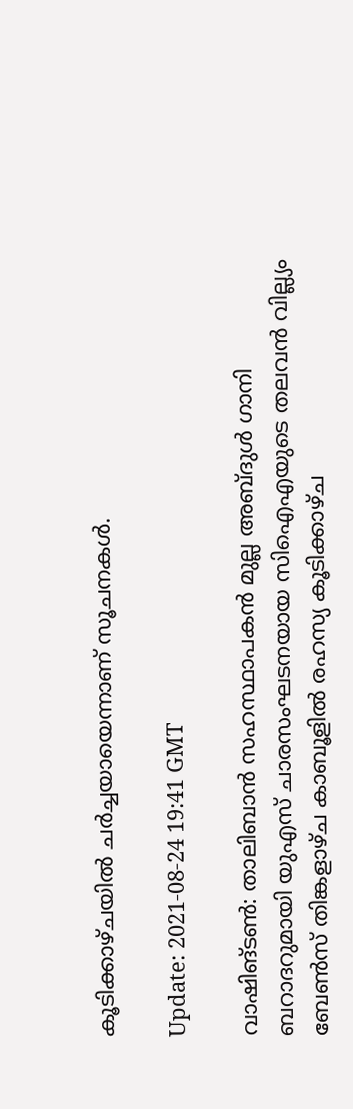കൂടിക്കാഴ്ചയില്‍ ചര്‍ച്ചയായെന്നാണ് സൂചനകള്‍.

Update: 2021-08-24 19:41 GMT

വാഷിങ്ടണ്‍: താലിബാന്‍ സഹസ്ഥാപകന്‍ മുല്ല അബ്ദുള്‍ ഗാനി ബറാദറുമായി യുഎസ് ചാരസംഘടനയായ സിഐഎയുടെ തലവന്‍ വില്ല്യം ബേണ്‍സ് തിങ്കളാഴ്ച കാബൂളില്‍ രഹസ്യ കൂടിക്കാഴ്ച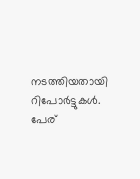നടത്തിയതായി റിപോര്‍ട്ടുകള്‍. പേര്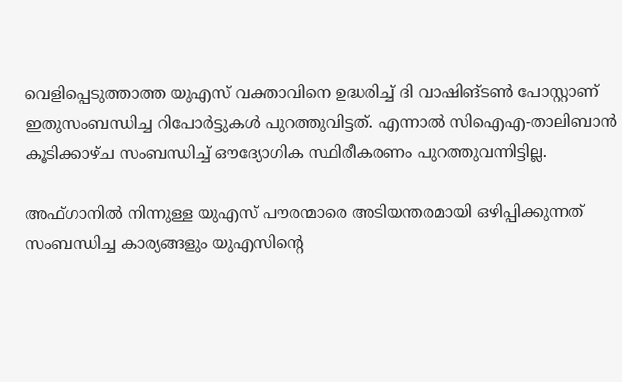വെളിപ്പെടുത്താത്ത യുഎസ് വക്താവിനെ ഉദ്ധരിച്ച് ദി വാഷിങ്ടണ്‍ പോസ്റ്റാണ് ഇതുസംബന്ധിച്ച റിപോര്‍ട്ടുകള്‍ പുറത്തുവിട്ടത്. എന്നാല്‍ സിഐഎ-താലിബാന്‍ കൂടിക്കാഴ്ച സംബന്ധിച്ച് ഔദ്യോഗിക സ്ഥിരീകരണം പുറത്തുവന്നിട്ടില്ല.

അഫ്ഗാനില്‍ നിന്നുള്ള യുഎസ് പൗരന്മാരെ അടിയന്തരമായി ഒഴിപ്പിക്കുന്നത് സംബന്ധിച്ച കാര്യങ്ങളും യുഎസിന്റെ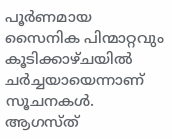പൂര്‍ണമായ സൈനിക പിന്മാറ്റവും കൂടിക്കാഴ്ചയില്‍ ചര്‍ച്ചയായെന്നാണ് സൂചനകള്‍. ആഗസ്ത്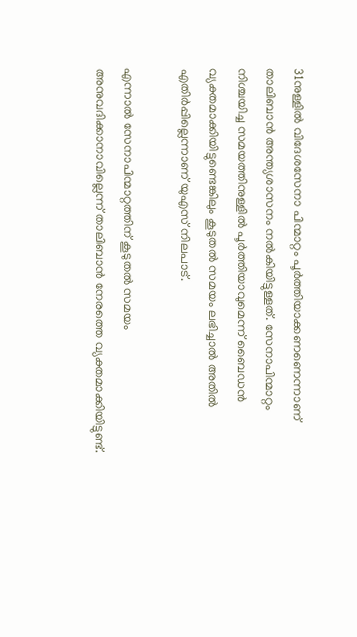31നുള്ളില്‍ വിദേശസേനാ പിന്മാറ്റം പൂര്‍ത്തിയാക്കണണെന്നാണ് താലിബാന്‍ അന്ത്യശാസനം നല്‍കിയിട്ടുള്ളത്. സേനാപിന്മാറ്റം നിശ്ചയിച്ച സമയത്തിനുള്ളില്‍ പൂര്‍ത്തിയാവുമെന്ന് ബൈഡന്‍ വ്യക്തമാക്കിയിട്ടുണ്ടെങ്കിലും കൂടുതല്‍ സമയം ലഭിച്ചാല്‍ അതില്‍ എതിര്‍പ്പില്ലെന്നാണ് യുഎസ് നിലപാട്.

എന്നാല്‍ സേനാപിന്മാറ്റത്തിന് കൂടുതല്‍ സമയം അനുവദിക്കാനാവില്ലെന്ന് താലിബാന്‍ നേരത്തെ വ്യക്തമാക്കിയിട്ടുണ്ട്.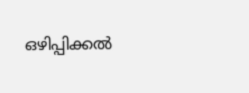ഒഴിപ്പിക്കല്‍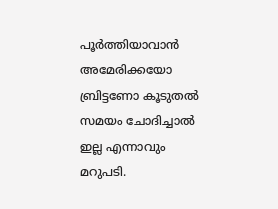പൂര്‍ത്തിയാവാന്‍ അമേരിക്കയോ ബ്രിട്ടണോ കൂടുതല്‍ സമയം ചോദിച്ചാല്‍ ഇല്ല എന്നാവും മറുപടി.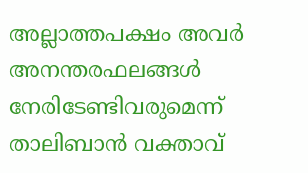അല്ലാത്തപക്ഷം അവര്‍ അനന്തരഫലങ്ങള്‍ നേരിടേണ്ടിവരുമെന്ന് താലിബാന്‍ വക്താവ്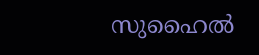സുഹൈല്‍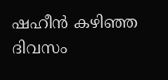ഷഹീന്‍ കഴിഞ്ഞ ദിവസം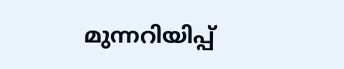മുന്നറിയിപ്പ്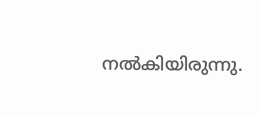നല്‍കിയിരുന്നു.